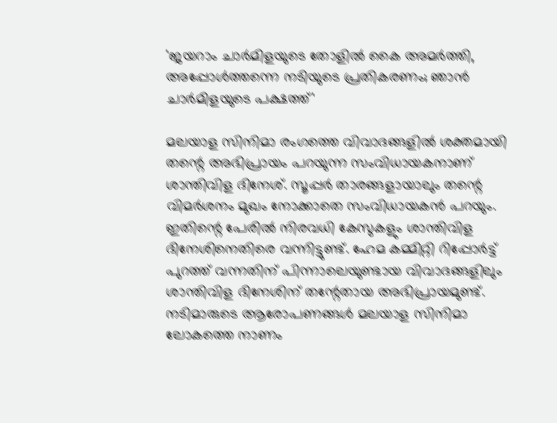'ജയറാം ചാർമിളയുടെ തോളിൽ കൈ അമർത്തി, അപ്പോൾത്തന്നെ നടിയുടെ പ്രതികരണം; ഞാൻ ചാർമിളയുടെ പക്ഷത്ത്'

മലയാള സിനിമാ രംഗത്തെ വിവാദങ്ങളിൽ ശക്തമായി തന്റെ അഭിപ്രായം പറയുന്ന സംവിധായകനാണ് ശാന്തിവിള ദിനേശ്. സൂപ്പർ താരങ്ങളായാലും തന്റെ വിമർശനം മുഖം നോക്കാതെ സംവിധായകൻ പറയും. ഇതിന്റെ പേരിൽ നിരവധി കേസുകളും ശാന്തിവിള ദിനേശിനെതിരെ വന്നിട്ടുണ്ട്. ഹേമ കമ്മിറ്റി റിപ്പോർട്ട് പുറത്ത് വന്നതിന് പിന്നാലെയുണ്ടായ വിവാദങ്ങളിലും ശാന്തിവിള ദിനേശിന് തന്റേതായ അഭിപ്രായമുണ്ട്. നടിമാരുടെ ആരോപണങ്ങൾ മലയാള സിനിമാ ലോകത്തെ നാണം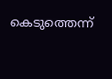കെടുത്തെന്ന്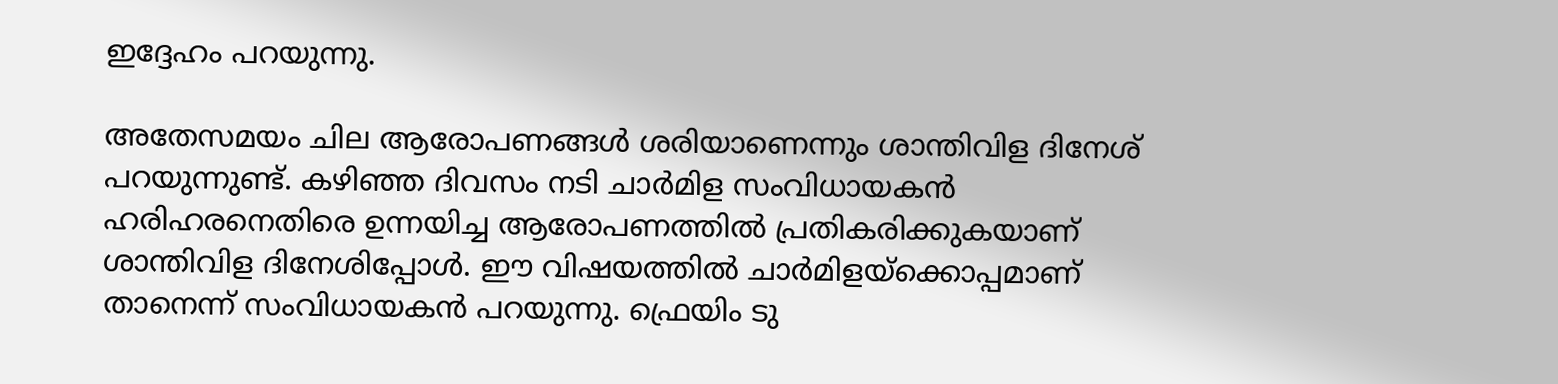ഇദ്ദേഹം പറയുന്നു.

അതേസമയം ചില ആരോപണങ്ങൾ ശരിയാണെന്നും ശാന്തിവിള ദിനേശ് പറയുന്നുണ്ട്. കഴിഞ്ഞ ദിവസം നടി ചാർമിള സംവിധായകൻ ഹരിഹരനെതിരെ ഉന്നയിച്ച ആരോപണത്തിൽ പ്രതികരിക്കുകയാണ് ശാന്തിവിള ദിനേശിപ്പോൾ. ഈ വിഷയത്തിൽ ചാർമിളയ്ക്കൊപ്പമാണ് താനെന്ന് സംവിധായകൻ പറയുന്നു. ഫ്രെയിം ടു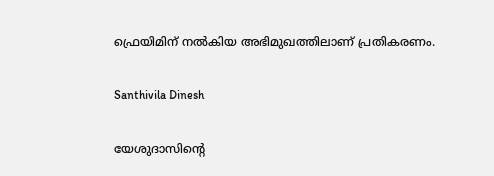ഫ്രെയിമിന് നൽകിയ അഭിമുഖത്തിലാണ് പ്രതികരണം.

Santhivila Dinesh

യേശുദാസിന്റെ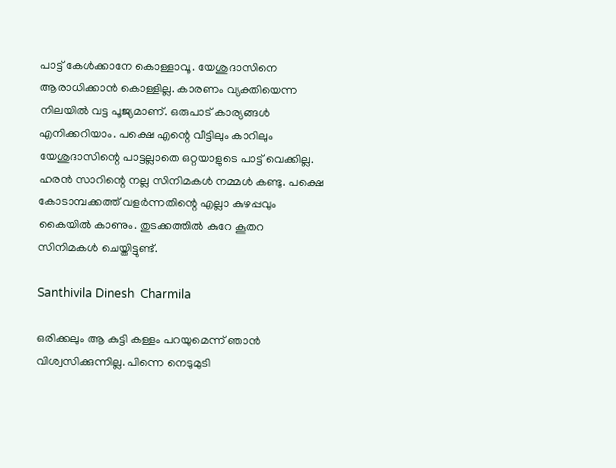പാട്ട് കേൾക്കാനേ കൊള്ളാവൂ. യേശുദാസിനെ ആരാധിക്കാൻ കൊള്ളില്ല. കാരണം വ്യക്തിയെന്ന നിലയിൽ വട്ട പൂജ്യമാണ്. ഒരുപാട് കാര്യങ്ങൾ എനിക്കറിയാം. പക്ഷെ എന്റെ വീട്ടിലും കാറിലും യേശുദാസിന്റെ പാട്ടല്ലാതെ ഒറ്റയാളുടെ പാട്ട് വെക്കില്ല. ഹരൻ സാറിന്റെ നല്ല സിനിമകൾ നമ്മൾ കണ്ടു. പക്ഷെ കോടാമ്പക്കത്ത് വളർന്നതിന്റെ എല്ലാ കുഴപ്പവും കൈയിൽ കാണും. തുടക്കത്തിൽ കുറേ കൂതറ സിനിമകൾ ചെയ്തിട്ടുണ്ട്.

Santhivila Dinesh  Charmila

ഒരിക്കലും ആ കുട്ടി കള്ളം പറയുമെന്ന് ഞാൻ വിശ്വസിക്കുന്നില്ല. പിന്നെ നെടുമുടി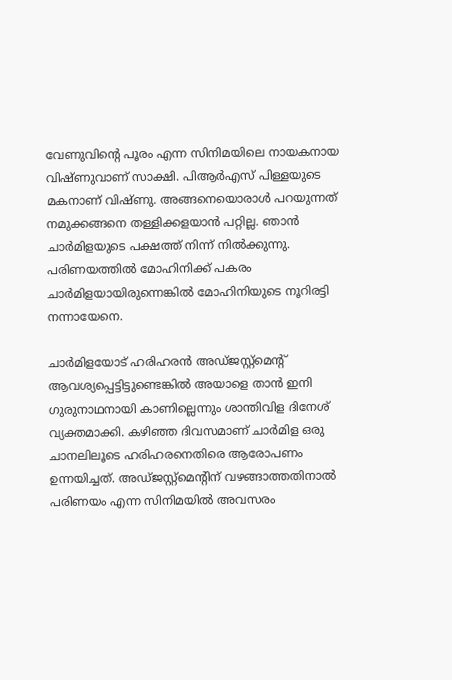വേണുവിന്റെ പൂരം എന്ന സിനിമയിലെ നായകനായ വിഷ്ണുവാണ് സാക്ഷി. പിആർഎസ് പിള്ളയുടെ മകനാണ് വിഷ്ണു. അങ്ങനെയൊരാൾ പറയുന്നത് നമുക്കങ്ങനെ തള്ളിക്കളയാൻ പറ്റില്ല. ഞാൻ ചാർമിളയുടെ പക്ഷത്ത് നിന്ന് നിൽക്കുന്നു. പരിണയത്തിൽ മോഹിനിക്ക് പകരം ചാർമിളയായിരുന്നെങ്കിൽ മോഹിനിയുടെ നൂറിരട്ടി നന്നായേനെ.

ചാർമിളയോട് ഹരിഹരൻ അഡ്ജസ്റ്റ്മെന്റ് ആവശ്യപ്പെട്ടിട്ടുണ്ടെങ്കിൽ അയാളെ താൻ ഇനി ഗുരുനാഥനായി കാണില്ലെന്നും ശാന്തിവിള ദിനേശ് വ്യക്തമാക്കി. കഴിഞ്ഞ ദിവസമാണ് ചാർമിള ഒരു ചാനലിലൂടെ ഹരിഹരനെതിരെ ആരോപണം ഉന്നയിച്ചത്. അഡ്ജസ്റ്റ്മെന്റിന് വഴങ്ങാത്തതിനാൽ പരിണയം എന്ന സിനിമയിൽ അവസരം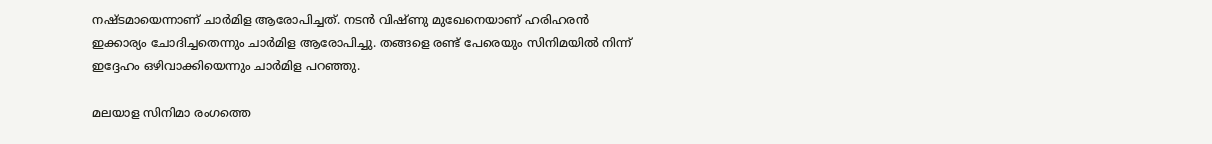നഷ്ടമായെന്നാണ് ചാർമിള ആരോപിച്ചത്. നട‌ൻ വിഷ്ണു മുഖേനെയാണ് ഹരിഹരൻ ഇക്കാര്യം ചോദിച്ചതെന്നും ചാർമിള ആരോപിച്ചു. തങ്ങളെ രണ്ട് പേരെയും സിനിമയിൽ നിന്ന് ഇദ്ദേഹം ഒഴിവാക്കിയെന്നും ചാർമിള പറഞ്ഞു.

മലയാള സിനിമാ രംഗത്തെ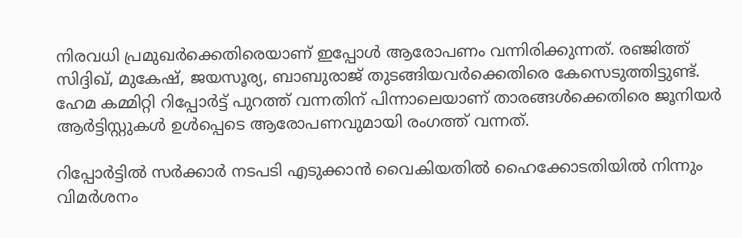നിരവധി പ്രമുഖർക്കെതിരെയാണ് ഇപ്പോൾ ആരോപണം വന്നിരിക്കുന്നത്. രഞ്ജിത്ത് സിദ്ദിഖ്, മുകേഷ്, ജയസൂര്യ, ബാബുരാജ് തുടങ്ങിയവർക്കെതിരെ കേസെടുത്തിട്ടുണ്ട്. ഹേമ കമ്മിറ്റി റിപ്പോർട്ട് പുറത്ത് വന്നതിന് പിന്നാലെയാണ് താരങ്ങൾക്കെതിരെ ജൂനിയർ ആർട്ടിസ്റ്റുകൾ ഉൾപ്പെടെ ആരോപണവുമായി രംഗത്ത് വന്നത്.

റിപ്പോർട്ടിൽ സർക്കാർ നടപടി എടുക്കാൻ വൈകിയതിൽ ഹൈക്കോടതിയിൽ നിന്നും വിമർശനം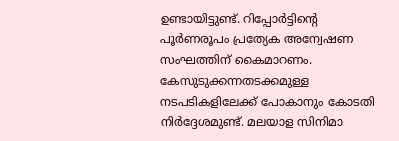ഉണ്ടായിട്ടുണ്ട്. റിപ്പോർട്ടിന്റെ പൂർണരൂപം പ്രത്യേക അന്വേഷണ സംഘത്തിന് കൈമാറണം. കേസുടുക്കന്നതടക്കമുള്ള നടപടികളിലേക്ക് പോകാനും കോടതി നിർദ്ദേശമുണ്ട്. മലയാള സിനിമാ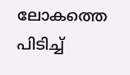ലോകത്തെ പിടിച്ച്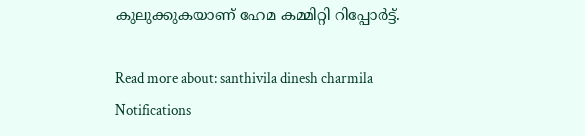കുലുക്കുകയാണ് ഹേമ കമ്മിറ്റി റിപ്പോർട്ട്.

Read more about: santhivila dinesh charmila
Notifications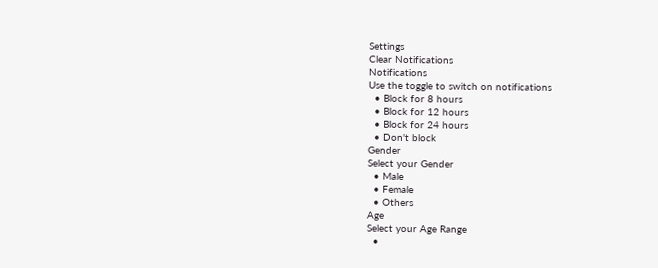Settings
Clear Notifications
Notifications
Use the toggle to switch on notifications
  • Block for 8 hours
  • Block for 12 hours
  • Block for 24 hours
  • Don't block
Gender
Select your Gender
  • Male
  • Female
  • Others
Age
Select your Age Range
  •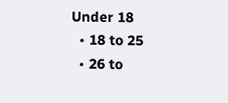Under 18
  • 18 to 25
  • 26 to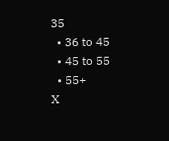35
  • 36 to 45
  • 45 to 55
  • 55+
X